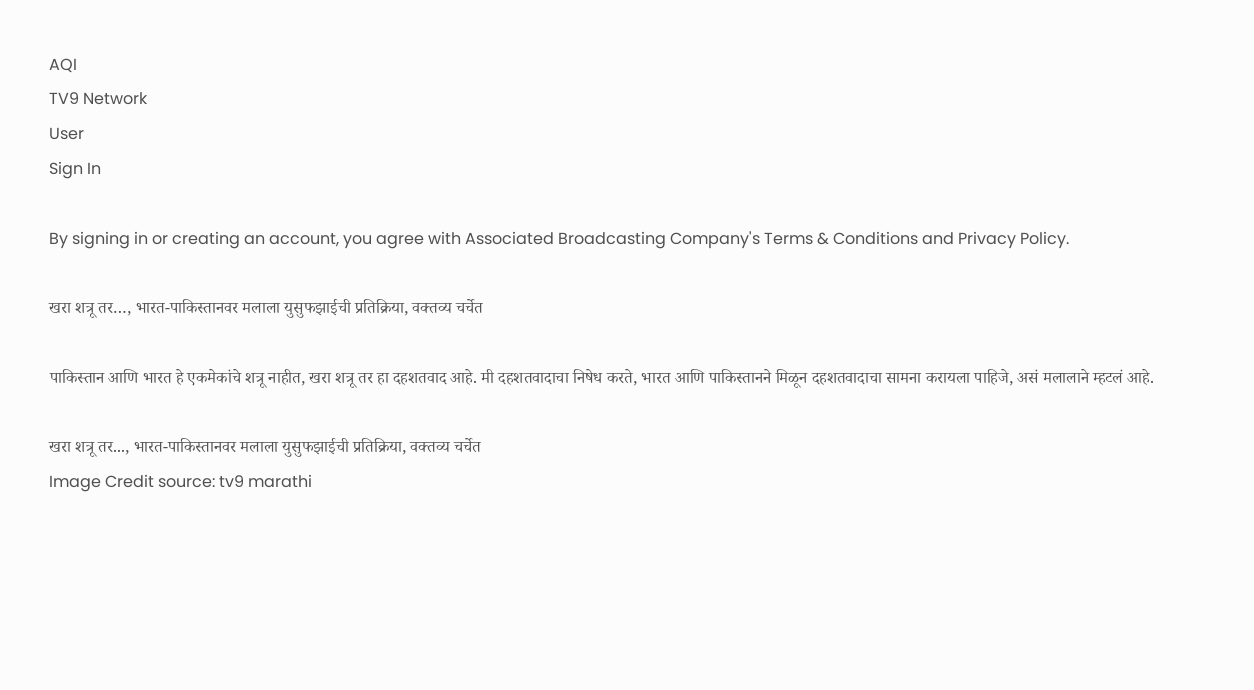AQI
TV9 Network
User
Sign In

By signing in or creating an account, you agree with Associated Broadcasting Company's Terms & Conditions and Privacy Policy.

खरा शत्रू तर…, भारत-पाकिस्तानवर मलाला युसुफझाईची प्रतिक्रिया, वक्तव्य चर्चेत

पाकिस्तान आणि भारत हे एकमेकांचे शत्रू नाहीत, खरा शत्रू तर हा दहशतवाद आहे. मी दहशतवादाचा निषेध करते, भारत आणि पाकिस्तानने मिळून दहशतवादाचा सामना करायला पाहिजे, असं मलालाने म्हटलं आहे.

खरा शत्रू तर..., भारत-पाकिस्तानवर मलाला युसुफझाईची प्रतिक्रिया, वक्तव्य चर्चेत
Image Credit source: tv9 marathi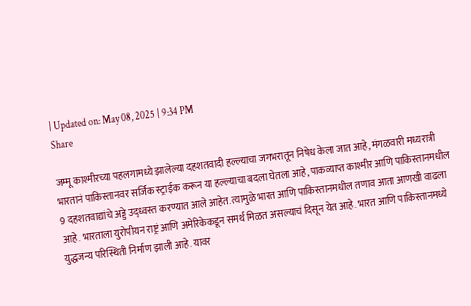| Updated on: May 08, 2025 | 9:34 PM
Share

जम्मू काश्मीरच्या पहलगामध्ये झालेल्या दहशतवादी हल्ल्याचा जगभरातून निषेध केला जात आहे, मंगळवारी मध्यरात्री भारतानं पाकिस्तानवर सर्जिक स्ट्राईक करून या हल्ल्याचा बदला घेतला आहे, पाकव्याप्त काश्मीर आणि पाकिस्तानमधील 9 दहशतवाद्यांचे अड्डे उद्ध्वस्त करण्यात आले आहेत. त्यामुळे भारत आणि पाकिस्तानमधील तणाव आता आणखी वाढला आहे. भारताला युरोपीयन राष्ट्रं आणि अमेरिकेकडून समर्थ मिळत असल्याचं दिसून येत आहे. भारत आणि पाकिस्तानमध्ये युद्धजन्य परिस्थिती निर्माण झाली आहे. यावर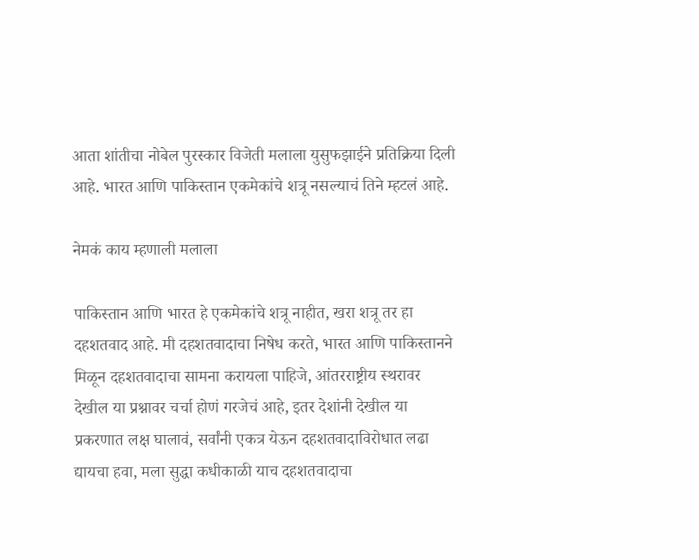आता शांतीचा नोबेल पुरस्कार विजेती मलाला युसुफझाईने प्रतिक्रिया दिली आहे. भारत आणि पाकिस्तान एकमेकांचे शत्रू नसल्याचं तिने म्हटलं आहे.

नेमकं काय म्हणाली मलाला

पाकिस्तान आणि भारत हे एकमेकांचे शत्रू नाहीत, खरा शत्रू तर हा दहशतवाद आहे. मी दहशतवादाचा निषेध करते, भारत आणि पाकिस्तानने मिळून दहशतवादाचा सामना करायला पाहिजे, आंतरराष्ट्रीय स्थरावर देखील या प्रश्नावर चर्चा होणं गरजेचं आहे, इतर देशांनी देखील या प्रकरणात लक्ष घालावं, सर्वांनी एकत्र येऊन दहशतवादाविरोधात लढा द्यायचा हवा, मला सुद्धा कधीकाळी याच दहशतवादाचा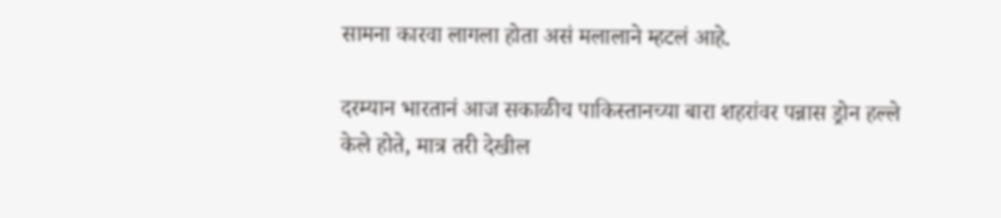सामना कारवा लागला होता असं मलालाने म्हटलं आहे.

दरम्यान भारतानं आज सकाळीच पाकिस्तानच्या बारा शहरांवर पन्नास ड्रोन हल्ले केले होते, मात्र तरी देखील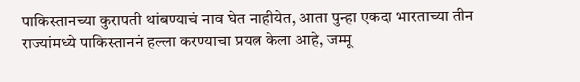पाकिस्तानच्या कुरापती थांबण्याचं नाव घेत नाहीयेत, आता पुन्हा एकदा भारताच्या तीन राज्यांमध्ये पाकिस्ताननं हल्ला करण्याचा प्रयत्न केला आहे, जम्मू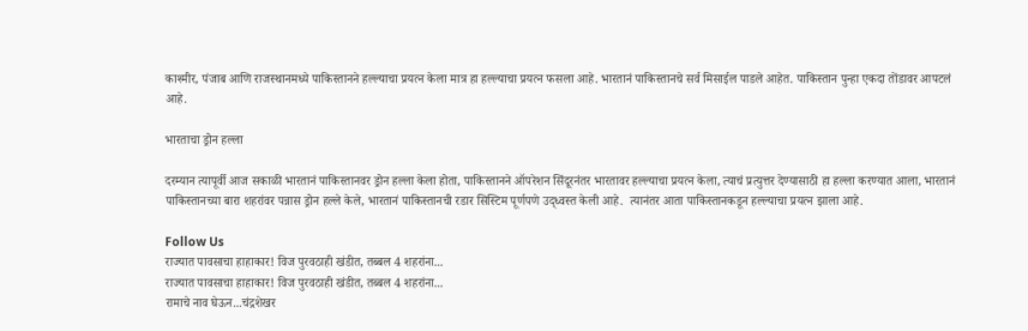काश्मीर, पंजाब आणि राजस्थानमध्ये पाकिस्तानने हल्ल्याचा प्रयत्न केला मात्र हा हल्ल्याचा प्रयत्न फसला आहे. भारतानं पाकिस्तानचे सर्व मिसाईल पाडले आहेत. पाकिस्तान पुन्हा एकदा तोंडावर आपटलं आहे.

भारताचा ड्रोन हल्ला

दरम्यान त्यापूर्वी आज सकाळी भारतानं पाकिस्तानवर ड्रोन हल्ला केला होता, पाकिस्तानने ऑपरेशन सिंदूरनंतर भारतावर हल्ल्याचा प्रयत्न केला, त्याचं प्रत्युत्तर देण्यासाठी हा हल्ला करण्यात आला, भारतानं पाकिस्तानच्या बारा शहरांवर पन्नास ड्रोन हल्ले केले, भारतानं पाकिस्तानची रडार सिस्टिम पूर्णपणे उद्ध्वस्त केली आहे.  त्यानंतर आता पाकिस्तानकडून हल्ल्याचा प्रयत्न झाला आहे.

Follow Us
राज्यात पावसाचा हाहाकार! विज पुरवठाही खंडीत, तब्बल 4 शहरांना...
राज्यात पावसाचा हाहाकार! विज पुरवठाही खंडीत, तब्बल 4 शहरांना...
रामाचे नाव घेऊन...चंद्रशेखर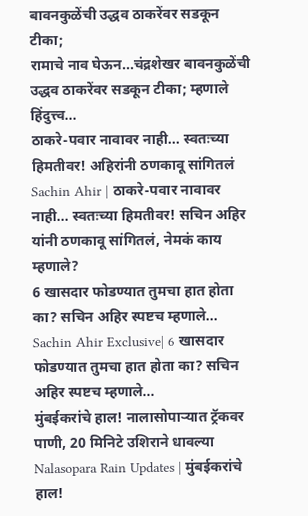बावनकुळेंची उद्धव ठाकरेंवर सडकून टीका;
रामाचे नाव घेऊन...चंद्रशेखर बावनकुळेंची उद्धव ठाकरेंवर सडकून टीका; म्हणाले हिंदुत्त्व...
ठाकरे-पवार नावावर नाही... स्वतःच्या हिमतीवर! अहिरांनी ठणकावू सांगितलं
Sachin Ahir | ठाकरे-पवार नावावर नाही... स्वतःच्या हिमतीवर! सचिन अहिर यांनी ठणकावू सांगितलं, नेमकं काय म्हणाले?
6 खासदार फोडण्यात तुमचा हात होता का? सचिन अहिर स्पष्टच म्हणाले...
Sachin Ahir Exclusive| 6 खासदार फोडण्यात तुमचा हात होता का? सचिन अहिर स्पष्टच म्हणाले...
मुंबईकरांचे हाल! नालासोपाऱ्यात ट्रॅकवर पाणी, 20 मिनिटे उशिराने धावल्या
Nalasopara Rain Updates | मुंबईकरांचे हाल!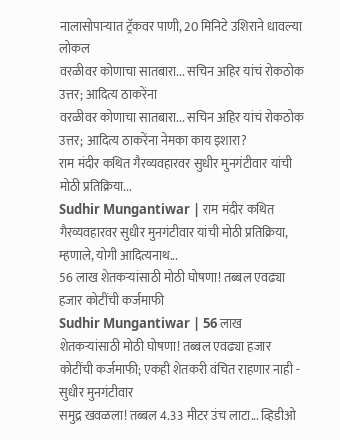नालासोपाऱ्यात ट्रॅकवर पाणी, 20 मिनिटे उशिराने धावल्या लोकल
वरळीवर कोणाचा सातबारा... सचिन अहिर यांचं रोकठोक उत्तर; आदित्य ठाकरेंना
वरळीवर कोणाचा सातबारा... सचिन अहिर यांचं रोकठोक उत्तर; आदित्य ठाकरेंना नेमका काय इशारा?
राम मंदीर कथित गैरव्यवहारवर सुधीर मुनगंटीवार यांची मोठी प्रतिक्रिया...
Sudhir Mungantiwar | राम मंदीर कथित गैरव्यवहारवर सुधीर मुनगंटीवार यांची मोठी प्रतिक्रिया, म्हणाले, योगी आदित्यनाथ...
56 लाख शेतकऱ्यांसाठी मोठी घोषणा! तब्बल एवढ्या हजार कोटींची कर्जमाफी
Sudhir Mungantiwar | 56 लाख शेतकऱ्यांसाठी मोठी घोषणा! तब्बल एवढ्या हजार कोटींची कर्जमाफी; एकही शेतकरी वंचित राहणार नाही - सुधीर मुनगंटीवार
समुद्र खवळला! तब्बल 4.33 मीटर उंच लाटा... व्हिडीओ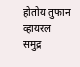होतोय तुफान व्हायरल
समुद्र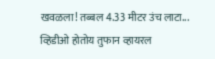खवळला! तब्बल 4.33 मीटर उंच लाटा... व्हिडीओ होतोय तुफान व्हायरल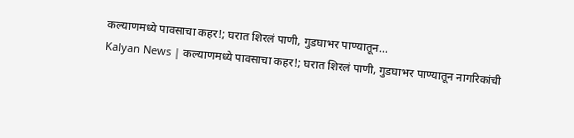कल्याणमध्ये पावसाचा कहर!; घरात शिरलं पाणी, गुडघाभर पाण्यातून...
Kalyan News | कल्याणमध्ये पावसाचा कहर!; घरात शिरलं पाणी, गुडघाभर पाण्यातून नागरिकांची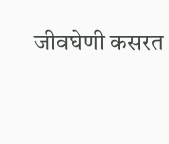जीवघेणी कसरत